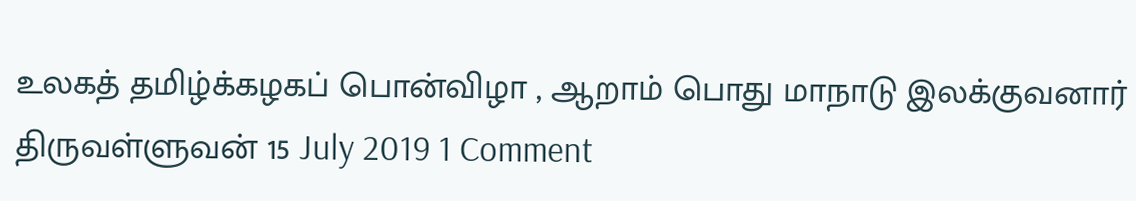உலகத் தமிழ்க்கழகப் பொன்விழா , ஆறாம் பொது மாநாடு இலக்குவனார் திருவள்ளுவன் 15 July 2019 1 Comment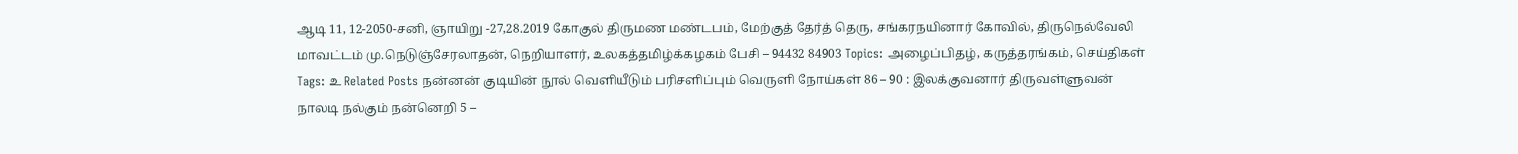ஆடி 11, 12-2050-சனி, ஞாயிறு -27,28.2019 கோகுல் திருமண மண்டபம், மேற்குத் தேர்த் தெரு, சங்கரநயினார் கோவில், திருநெல்வேலி மாவட்டம் மு.நெடுஞ்சேரலாதன், நெறியாளர், உலகத்தமிழ்க்கழகம் பேசி – 94432 84903 Topics: அழைப்பிதழ், கருத்தரங்கம், செய்திகள் Tags: உ Related Posts நன்னன் குடியின் நூல் வெளியீடும் பரிசளிப்பும் வெருளி நோய்கள் 86 – 90 : இலக்குவனார் திருவள்ளுவன் நாலடி நல்கும் நன்னெறி 5 –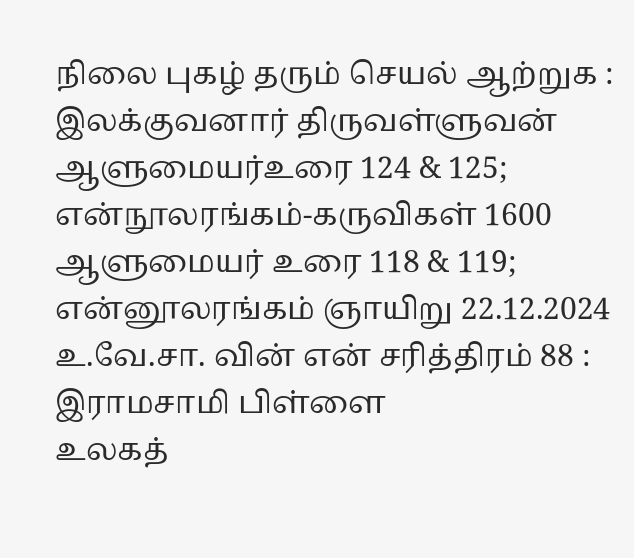நிலை புகழ் தரும் செயல் ஆற்றுக : இலக்குவனார் திருவள்ளுவன் ஆளுமையர்உரை 124 & 125; என்நூலரங்கம்-கருவிகள் 1600 ஆளுமையர் உரை 118 & 119; என்னூலரங்கம் ஞாயிறு 22.12.2024 உ.வே.சா. வின் என் சரித்திரம் 88 : இராமசாமி பிள்ளை
உலகத்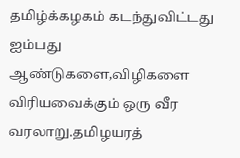தமிழ்க்கழகம் கடந்துவிட்டது ஐம்பது ஆண்டுகளை,விழிகளை விரியவைக்கும் ஒரு வீர வரலாறு.தமிழயரத்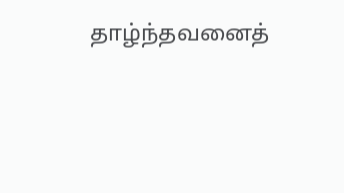தாழ்ந்தவனைத்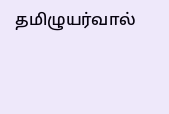தமிழுயர்வால்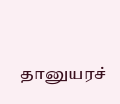தானுயரச்